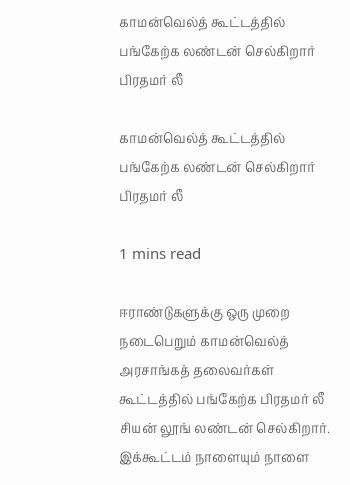காமன்வெல்த் கூட்டத்தில் பங்கேற்க லண்டன் செல்கிறார் பிரதமர் லீ

காமன்வெல்த் கூட்டத்தில் பங்கேற்க லண்டன் செல்கிறார் பிரதமர் லீ

1 mins read

ஈராண்டுகளுக்கு ஒரு முறை நடைபெறும் காமன்வெல்த் அரசாங்கத் தலைவர்கள் கூட்டத்தில் பங்கேற்க பிரதமர் லீ சியன் லூங் லண்டன் செல்கிறார். இக்கூட்டம் நாளையும் நாளை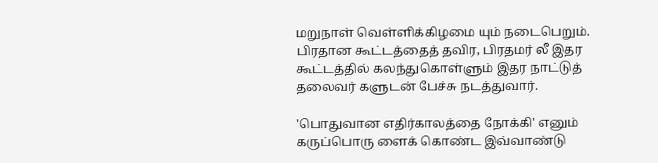மறுநாள் வெள்ளிக்கிழமை யும் நடைபெறும். பிரதான கூட்டத்தைத் தவிர, பிரதமர் லீ இதர கூட்டத்தில் கலந்துகொள்ளும் இதர நாட்டுத் தலைவர் களுடன் பேச்சு நடத்துவார்.

'பொதுவான எதிர்காலத்தை நோக்கி' எனும் கருப்பொரு ளைக் கொண்ட இவ்வாண்டு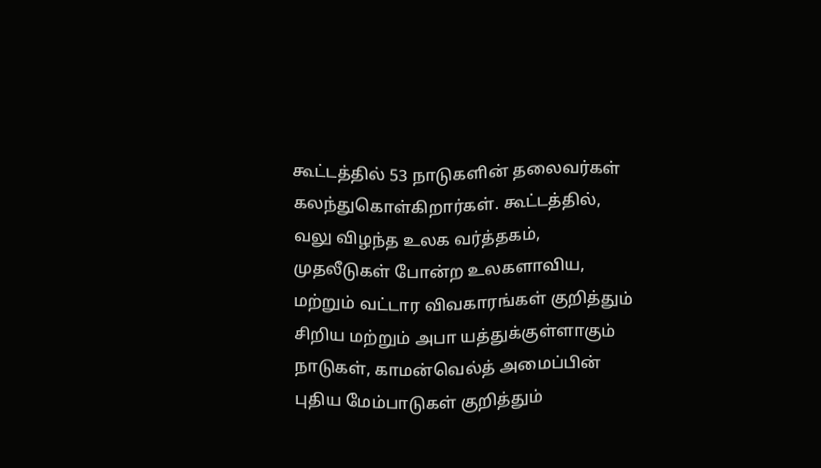கூட்டத்தில் 53 நாடுகளின் தலைவர்கள் கலந்துகொள்கிறார்கள். கூட்டத்தில், வலு விழந்த உலக வர்த்தகம், முதலீடுகள் போன்ற உலகளாவிய, மற்றும் வட்டார விவகாரங்கள் குறித்தும் சிறிய மற்றும் அபா யத்துக்குள்ளாகும் நாடுகள், காமன்வெல்த் அமைப்பின் புதிய மேம்பாடுகள் குறித்தும்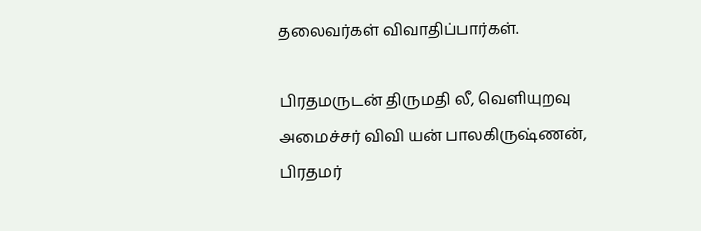தலைவர்கள் விவாதிப்பார்கள்.

பிரதமருடன் திருமதி லீ, வெளியுறவு அமைச்சர் விவி யன் பாலகிருஷ்ணன், பிரதமர்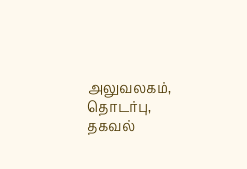அலுவலகம், தொடர்பு, தகவல்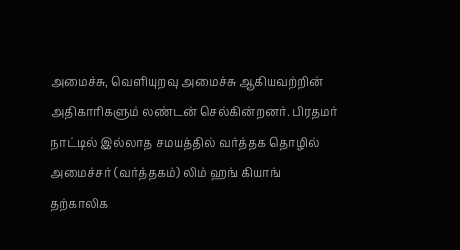அமைச்சு, வெளியுறவு அமைச்சு ஆகியவற்றின் அதிகாரிகளும் லண்டன் செல்கின்றனர். பிரதமர் நாட்டில் இல்லாத சமயத்தில் வர்த்தக தொழில் அமைச்சர் (வர்த்தகம்) லிம் ஹங் கியாங் தற்காலிக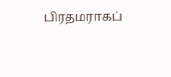பிரதமராகப்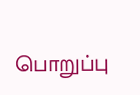பொறுப்பு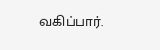வகிப்பார்.